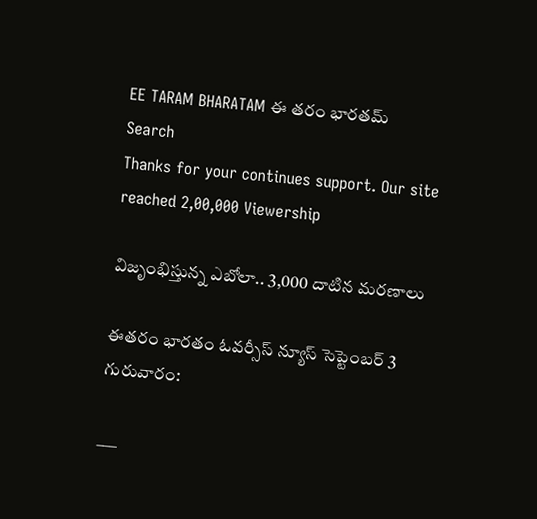EE TARAM BHARATAM ఈ తరం భారతమ్
Search
Thanks for your continues support. Our site reached 2,00,000 Viewership

విజృంభిస్తున్న ఎబోలా.. 3,000 దాటిన మరణాలు

ఈతరం భారతం ఓవర్సీస్ న్యూస్ సెప్టెంబర్ 3 గురువారం:

___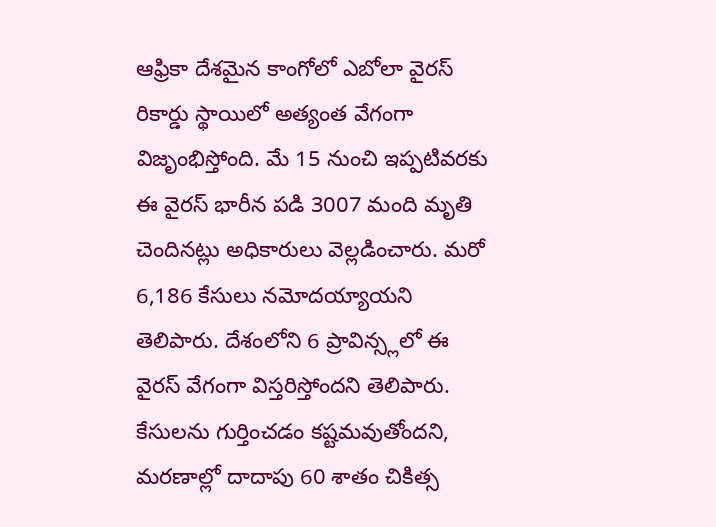ఆఫ్రికా దేశమైన కాంగోలో ఎబోలా వైరస్ రికార్డు స్థాయిలో అత్యంత వేగంగా విజృంభిస్తోంది. మే 15 నుంచి ఇప్పటివరకు ఈ వైరస్ భారీన పడి 3007 మంది మృతి చెందినట్లు అధికారులు వెల్లడించారు. మరో 6,186 కేసులు నమోదయ్యాయని తెలిపారు. దేశంలోని 6 ప్రావిన్స్లలో ఈ వైరస్ వేగంగా విస్తరిస్తోందని తెలిపారు. కేసులను గుర్తించడం కష్టమవుతోందని, మరణాల్లో దాదాపు 60 శాతం చికిత్స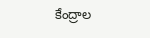కేంద్రాల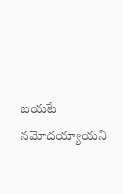బయటే నమోదయ్యాయని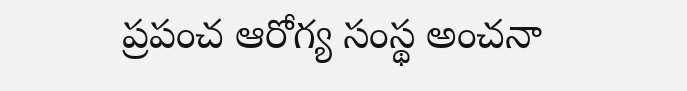ప్రపంచ ఆరోగ్య సంస్థ అంచనా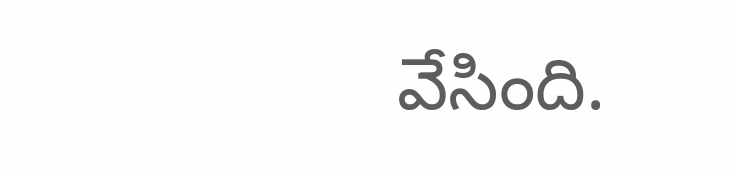వేసింది.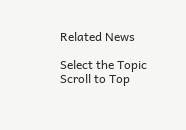Related News

Select the Topic
Scroll to Top